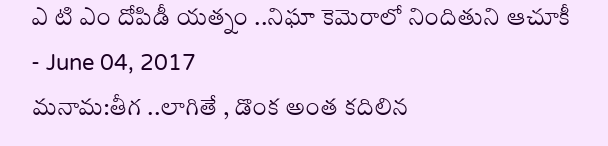ఎ టి ఎం దోపిడీ యత్నం ..నిఘా కెమెరాలో నిందితుని ఆచూకీ
- June 04, 2017
మనామ:తీగ ..లాగితే , డొంక అంత కదిలిన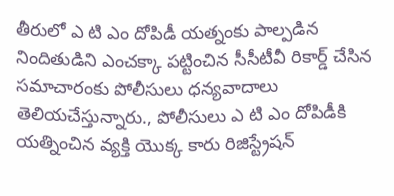తీరులో ఎ టి ఎం దోపిడీ యత్నంకు పాల్పడిన నిందితుడిని ఎంచక్కా పట్టించిన సీసీటీవీ రికార్డ్ చేసిన సమాచారంకు పోలీసులు ధన్యవాదాలు తెలియచేస్తున్నారు., పోలీసులు ఎ టి ఎం దోపిడీకి యత్నించిన వ్యక్తి యొక్క కారు రిజిస్ట్రేషన్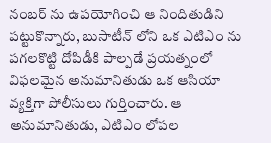నంబర్ ను ఉపయోగించి ఆ నిందితుడిని పట్టుకొన్నారు, బుసాటీన్ లోని ఒక ఎటిఎం ను పగలకొట్టి దోపిడీకి పాల్పడే ప్రయత్నంలో విఫలమైన అనుమానితుడు ఒక ఆసియా వ్యక్తిగా పోలీసులు గుర్తించారు. ఆ అనుమానితుడు, ఎటిఎం లోపల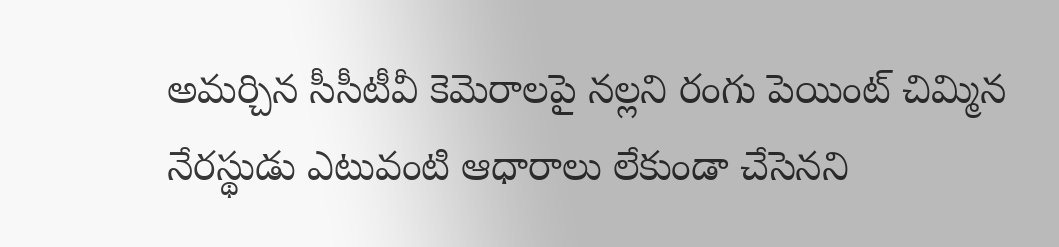అమర్చిన సీసీటీవీ కెమెరాలపై నల్లని రంగు పెయింట్ చిమ్మిన నేరస్థుడు ఎటువంటి ఆధారాలు లేకుండా చేసెనని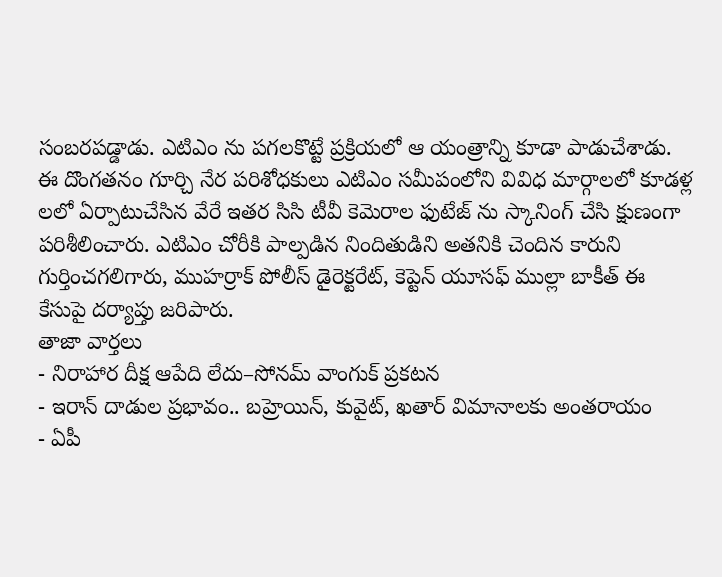సంబరపడ్డాడు. ఎటిఎం ను పగలకొట్టే ప్రక్రియలో ఆ యంత్రాన్ని కూడా పాడుచేశాడు. ఈ దొంగతనం గూర్చి నేర పరిశోధకులు ఎటిఎం సమీపంలోని వివిధ మార్గాలలో కూడళ్ల లలో ఏర్పాటుచేసిన వేరే ఇతర సిసి టీవీ కెమెరాల ఫుటేజ్ ను స్కానింగ్ చేసి క్షుణంగా పరిశీలించారు. ఎటిఎం చోరీకి పాల్పడిన నిందితుడిని అతనికి చెందిన కారుని గుర్తించగలిగారు, ముహర్రాక్ పోలీస్ డైరెక్టరేట్, కెప్టెన్ యూసఫ్ ముల్లా బాకీత్ ఈ కేసుపై దర్యాప్తు జరిపారు.
తాజా వార్తలు
- నిరాహార దీక్ష ఆపేది లేదు–సోనమ్ వాంగుక్ ప్రకటన
- ఇరాన్ దాడుల ప్రభావం.. బహ్రెయిన్, కువైట్, ఖతార్ విమానాలకు అంతరాయం
- ఏపీ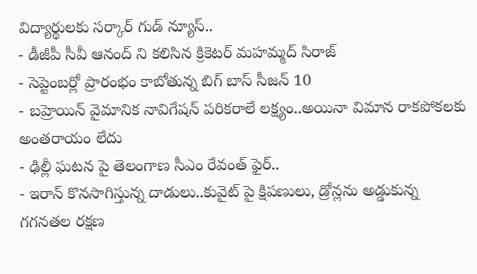విద్యార్థులకు సర్కార్ గుడ్ న్యూస్..
- డీజీపీ సీవీ ఆనంద్ ని కలిసిన క్రికెటర్ మహమ్మద్ సిరాజ్
- సెప్టెంబర్లో ప్రారంభం కాబోతున్న బిగ్ బాస్ సీజన్ 10
- బహ్రెయిన్ వైమానిక నావిగేషన్ పరికరాలే లక్ష్యం..అయినా విమాన రాకపోకలకు అంతరాయం లేదు
- ఢిల్లీ ఘటన పై తెలంగాణ సీఎం రేవంత్ ఫైర్..
- ఇరాన్ కొనసాగిస్తున్న దాడులు..కువైట్ పై క్షిపణులు, డ్రోన్లను అడ్డుకున్న గగనతల రక్షణ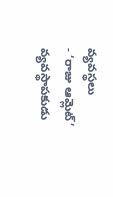వ్యవస్థలు
- ‘రాజు ఆమ్లెట్’ వ్యవస్థాపకుడు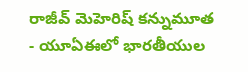రాజీవ్ మెహెరిష్ కన్నుమూత
- యూఏఈలో భారతీయుల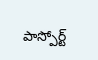పాస్పోర్ట్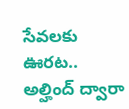సేవలకు ఊరట.. అల్హింద్ ద్వారా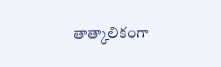తాత్కాలికంగా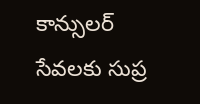కాన్సులర్ సేవలకు సుప్ర